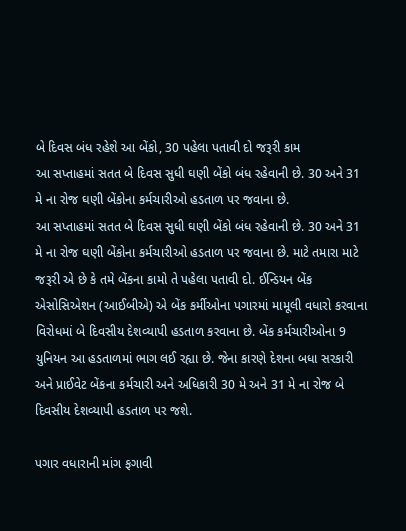બે દિવસ બંધ રહેશે આ બેંકો, 30 પહેલા પતાવી દો જરૂરી કામ
આ સપ્તાહમાં સતત બે દિવસ સુધી ઘણી બેંકો બંધ રહેવાની છે. 30 અને 31 મે ના રોજ ઘણી બેંકોના કર્મચારીઓ હડતાળ પર જવાના છે.
આ સપ્તાહમાં સતત બે દિવસ સુધી ઘણી બેંકો બંધ રહેવાની છે. 30 અને 31 મે ના રોજ ઘણી બેંકોના કર્મચારીઓ હડતાળ પર જવાના છે. માટે તમારા માટે જરૂરી એ છે કે તમે બેંકના કામો તે પહેલા પતાવી દો. ઈન્ડિયન બેંક એસોસિએશન (આઈબીએ) એ બેંક કર્મીઓના પગારમાં મામૂલી વધારો કરવાના વિરોધમાં બે દિવસીય દેશવ્યાપી હડતાળ કરવાના છે. બેંક કર્મચારીઓના 9 યુનિયન આ હડતાળમાં ભાગ લઈ રહ્યા છે. જેના કારણે દેશના બધા સરકારી અને પ્રાઈવેટ બેંકના કર્મચારી અને અધિકારી 30 મે અને 31 મે ના રોજ બે દિવસીય દેશવ્યાપી હડતાળ પર જશે.

પગાર વધારાની માંગ ફગાવી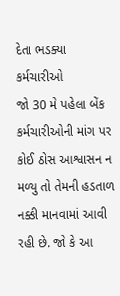દેતા ભડક્યા કર્મચારીઓ
જો 30 મે પહેલા બેંક કર્મચારીઓની માંગ પર કોઈ ઠોસ આશ્વાસન ન મળ્યુ તો તેમની હડતાળ નક્કી માનવામાં આવી રહી છે. જો કે આ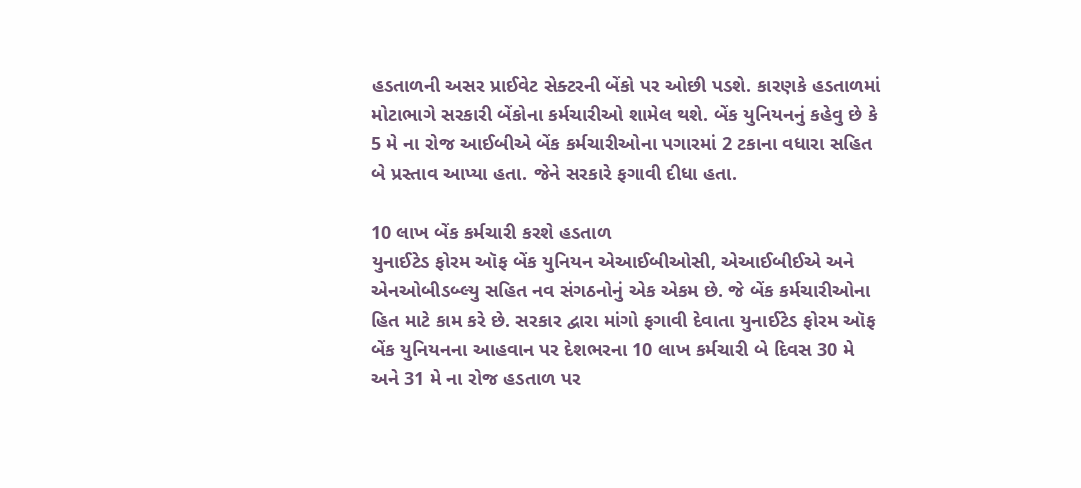હડતાળની અસર પ્રાઈવેટ સેક્ટરની બેંકો પર ઓછી પડશે. કારણકે હડતાળમાં મોટાભાગે સરકારી બેંકોના કર્મચારીઓ શામેલ થશે. બેંક યુનિયનનું કહેવુ છે કે 5 મે ના રોજ આઈબીએ બેંક કર્મચારીઓના પગારમાં 2 ટકાના વધારા સહિત બે પ્રસ્તાવ આપ્યા હતા. જેને સરકારે ફગાવી દીધા હતા.

10 લાખ બેંક કર્મચારી કરશે હડતાળ
યુનાઈટેડ ફોરમ ઑફ બેંક યુનિયન એઆઈબીઓસી, એઆઈબીઈએ અને એનઓબીડબ્લ્યુ સહિત નવ સંગઠનોનું એક એકમ છે. જે બેંક કર્મચારીઓના હિત માટે કામ કરે છે. સરકાર દ્વારા માંગો ફગાવી દેવાતા યુનાઈટેડ ફોરમ ઑફ બેંક યુનિયનના આહવાન પર દેશભરના 10 લાખ કર્મચારી બે દિવસ 30 મે અને 31 મે ના રોજ હડતાળ પર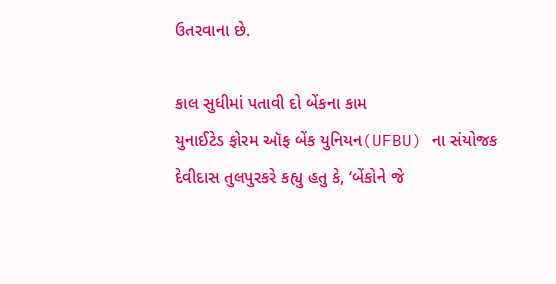ઉતરવાના છે.

કાલ સુધીમાં પતાવી દો બેંકના કામ
યુનાઈટેડ ફોરમ ઑફ બેંક યુનિયન(UFBU) ના સંયોજક દેવીદાસ તુલપુરકરે કહ્યુ હતુ કે, ‘બેંકોને જે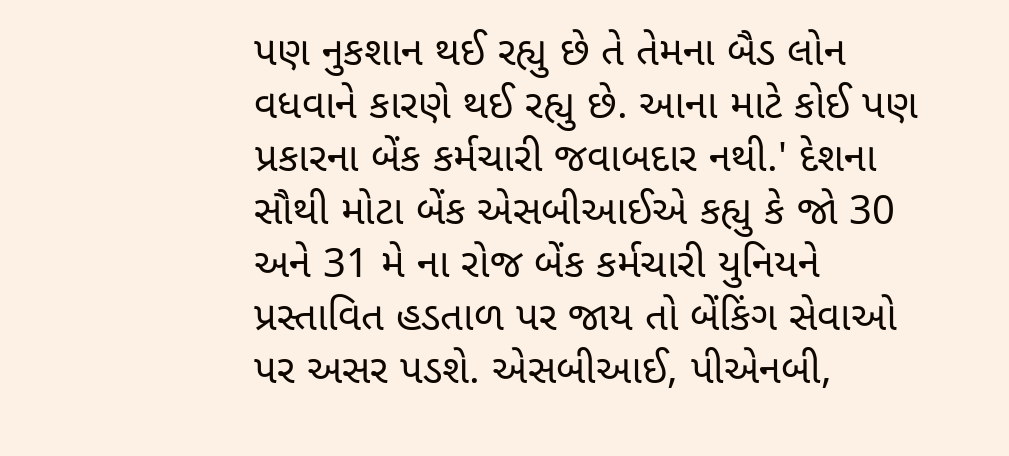પણ નુકશાન થઈ રહ્યુ છે તે તેમના બૈડ લોન વધવાને કારણે થઈ રહ્યુ છે. આના માટે કોઈ પણ પ્રકારના બેંક કર્મચારી જવાબદાર નથી.' દેશના સૌથી મોટા બેંક એસબીઆઈએ કહ્યુ કે જો 30 અને 31 મે ના રોજ બેંક કર્મચારી યુનિયને પ્રસ્તાવિત હડતાળ પર જાય તો બેંકિંગ સેવાઓ પર અસર પડશે. એસબીઆઈ, પીએનબી,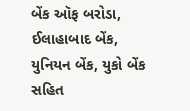બેંક ઑફ બરોડા, ઈલાહાબાદ બેંક, યુનિયન બેંક, યુકો બેંક સહિત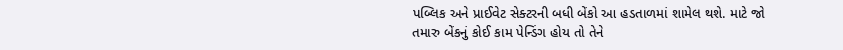પબ્લિક અને પ્રાઈવેટ સેક્ટરની બધી બેંકો આ હડતાળમાં શામેલ થશે. માટે જો તમારુ બેંકનું કોઈ કામ પેન્ડિંગ હોય તો તેને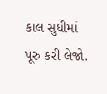કાલ સુધીમાં પૂરુ કરી લેજો.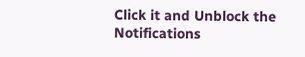Click it and Unblock the Notifications